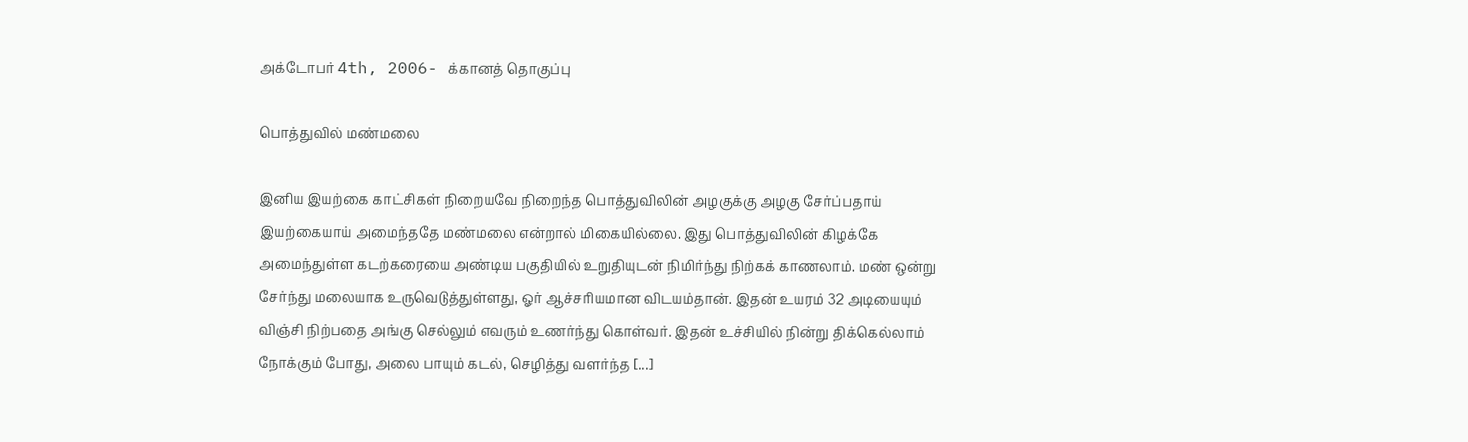அக்டோபர் 4th, 2006- க்கானத் தொகுப்பு

பொத்துவில் மண்மலை

இனிய இயற்கை காட்சிகள் நிறையவே நிறைந்த பொத்துவிலின் அழகுக்கு அழகு சேர்ப்பதாய் இயற்கையாய் அமைந்ததே மண்மலை என்றால் மிகையில்லை. இது பொத்துவிலின் கிழக்கே அமைந்துள்ள கடற்கரையை அண்டிய பகுதியில் உறுதியுடன் நிமிர்ந்து நிற்கக் காணலாம். மண் ஒன்று சேர்ந்து மலையாக உருவெடுத்துள்ளது, ஓர் ஆச்சரியமான விடயம்தான். இதன் உயரம் 32 அடியையும் விஞ்சி நிற்பதை அங்கு செல்லும் எவரும் உணர்ந்து கொள்வர். இதன் உச்சியில் நின்று திக்கெல்லாம் நோக்கும் போது, அலை பாயும் கடல், செழித்து வளர்ந்த [...]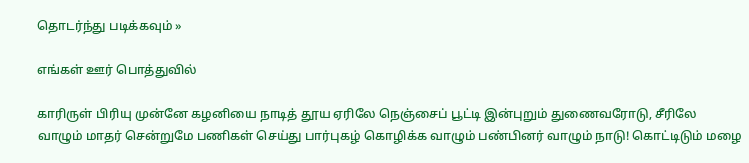தொடர்ந்து படிக்கவும் »

எங்கள் ஊர் பொத்துவில்

காரிருள் பிரியு முன்னே கழனியை நாடித் தூய ஏரிலே நெஞ்சைப் பூட்டி இன்புறும் துணைவரோடு, சீரிலே வாழும் மாதர் சென்றுமே பணிகள் செய்து பார்புகழ் கொழிக்க வாழும் பண்பினர் வாழும் நாடு! கொட்டிடும் மழை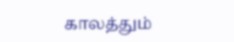காலத்தும்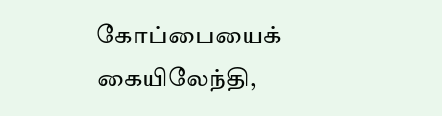கோப்பையைக் கையிலேந்தி,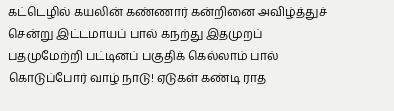கட்டெழில் கயலின் கண்ணார் கன்றினை அவிழ்த்துச் சென்று இட்டமாயப் பால் கநற்து இதமுறப் பதமுமேற்றி பட்டினப் பகுதிக் கெல்லாம் பால் கொடுப்போர் வாழ் நாடு! ஏடுகள் கண்டி ராத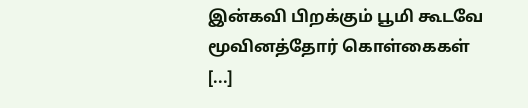இன்கவி பிறக்கும் பூமி கூடவே மூவினத்தோர் கொள்கைகள் [...]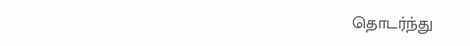தொடர்ந்து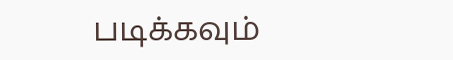படிக்கவும்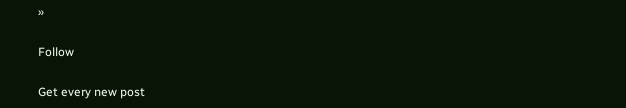»

Follow

Get every new post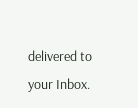delivered to your Inbox.